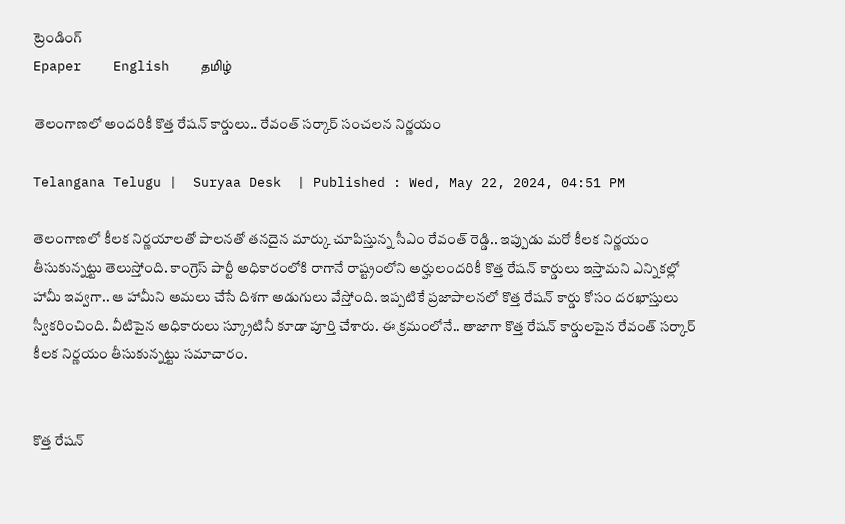ట్రెండింగ్
Epaper    English    தமிழ்

తెలంగాణలో అందరికీ కొత్త రేషన్ కార్డులు.. రేవంత్ సర్కార్ సంచలన నిర్ణయం

Telangana Telugu |  Suryaa Desk  | Published : Wed, May 22, 2024, 04:51 PM

తెలంగాణలో కీలక నిర్ణయాలతో పాలనతో తనదైన మార్కు చూపిస్తున్న సీఎం రేవంత్ రెడ్డి.. ఇప్పుడు మరో కీలక నిర్ణయం తీసుకున్నట్టు తెలుస్తోంది. కాంగ్రెస్ పార్టీ అధికారంలోకి రాగానే రాష్ట్రంలోని అర్హులందరికీ కొత్త రేషన్ కార్డులు ఇస్తామని ఎన్నికల్లో హామీ ఇవ్వగా.. ఆ హామీని అమలు చేసే దిశగా అడుగులు వేస్తోంది. ఇప్పటికే ప్రజాపాలనలో కొత్త రేషన్ కార్డు కోసం దరఖాస్తులు స్వీకరించింది. వీటిపైన అధికారులు స్క్రూటినీ కూడా పూర్తి చేశారు. ఈ క్రమంలోనే.. తాజాగా కొత్త రేషన్ కార్డులపైన రేవంత్ సర్కార్ కీలక నిర్ణయం తీసుకున్నట్టు సమాచారం.


కొత్త రేషన్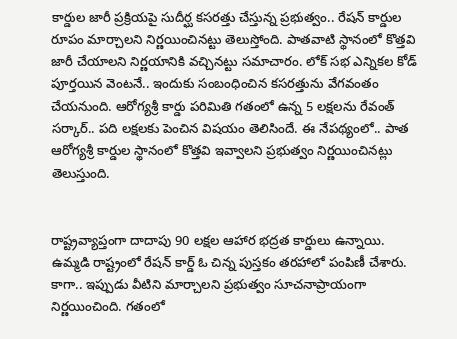కార్డుల జారీ ప్రక్రియపై సుదీర్ఘ కసరత్తు చేస్తున్న ప్రభుత్వం.. రేషన్ కార్డుల రూపం మార్చాలని నిర్ణయించినట్టు తెలుస్తోంది. పాతవాటి స్థానంలో కొత్తవి జారీ చేయాలని నిర్ణయానికి వచ్చినట్టు సమాచారం. లోక్ సభ ఎన్నికల కోడ్ పూర్తయిన వెంటనే.. ఇందుకు సంబంధించిన కసరత్తును వేగవంతం చేయనుంది. ఆరోగ్యశ్రీ కార్డు పరిమితి గతంలో ఉన్న 5 లక్షలను రేవంత్ సర్కార్.. పది లక్షలకు పెంచిన విషయం తెలిసిందే. ఈ నేపథ్యంలో.. పాత ఆరోగ్యశ్రీ కార్డుల స్థానంలో కొత్తవి ఇవ్వాలని ప్రభుత్వం నిర్ణయించినట్లు తెలుస్తుంది.


రాష్ట్రవ్యాప్తంగా దాదాపు 90 లక్షల ఆహార భద్రత కార్డులు ఉన్నాయి. ఉమ్మడి రాష్ట్రంలో రేషన్ కార్డ్ ఓ చిన్న పుస్తకం తరహాలో పంపిణీ చేశారు. కాగా.. ఇప్పుడు వీటిని మార్చాలని ప్రభుత్వం సూచనాప్రాయంగా నిర్ణయించింది. గతంలో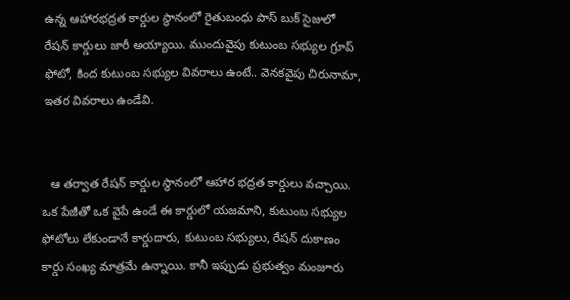ఉన్న ఆహారభద్రత కార్డుల స్థానంలో రైతుబంధు పాస్ బుక్ సైజులో రేషన్ కార్డులు జారీ అయ్యాయి. ముందువైపు కుటుంబ సభ్యుల గ్రూప్ ఫోటో, కింద కుటుంబ సభ్యుల వివరాలు ఉంటే.. వెనకవైపు చిరునామా, ఇతర వివరాలు ఉండేవి.


  ఆ తర్వాత రేషన్ కార్డుల స్థానంలో ఆహార భద్రత కార్డులు వచ్చాయి. ఒక పేజీతో ఒక వైపే ఉండే ఈ కార్డులో యజమాని, కుటుంబ సభ్యుల ఫోటోలు లేకుండానే కార్డుదారు, కుటుంబ సభ్యులు, రేషన్ దుకాణం కార్డు సంఖ్య మాత్రమే ఉన్నాయి. కానీ ఇప్పుడు ప్రభుత్వం మంజూరు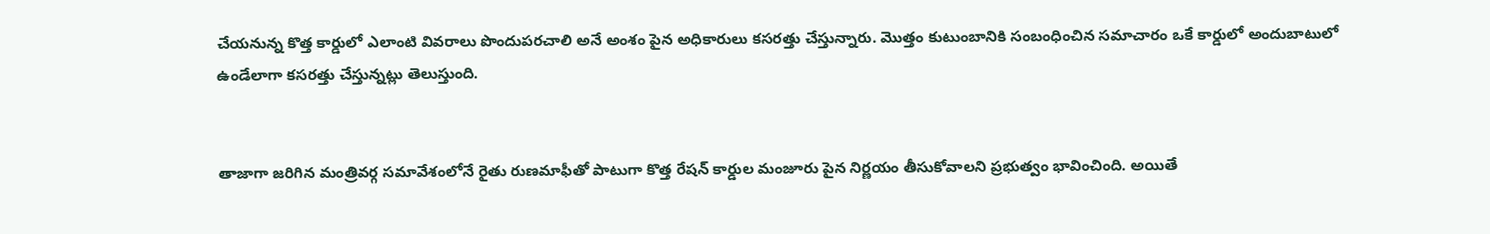చేయనున్న కొత్త కార్డులో ఎలాంటి వివరాలు పొందుపరచాలి అనే అంశం పైన అధికారులు కసరత్తు చేస్తున్నారు. మొత్తం కుటుంబానికి సంబంధించిన సమాచారం ఒకే కార్డులో అందుబాటులో ఉండేలాగా కసరత్తు చేస్తున్నట్లు తెలుస్తుంది.


తాజాగా జరిగిన మంత్రివర్గ సమావేశంలోనే రైతు రుణమాఫీతో పాటుగా కొత్త రేషన్ కార్డుల మంజూరు పైన నిర్ణయం తీసుకోవాలని ప్రభుత్వం భావించింది. అయితే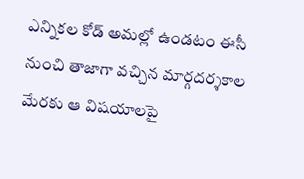ఎన్నికల కోడ్ అమల్లో ఉండటం ఈసీ నుంచి తాజాగా వచ్చిన మార్గదర్శకాల మేరకు ఆ విషయాలపై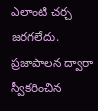ఎలాంటి చర్చ జరగలేదు. ప్రజాపాలన ద్వారా స్వీకరించిన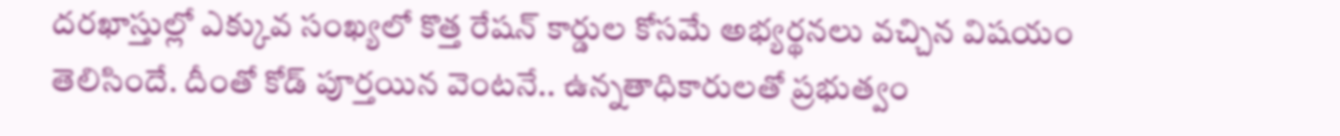దరఖాస్తుల్లో ఎక్కువ సంఖ్యలో కొత్త రేషన్ కార్డుల కోసమే అభ్యర్థనలు వచ్చిన విషయం తెలిసిందే. దీంతో కోడ్ పూర్తయిన వెంటనే.. ఉన్నతాధికారులతో ప్రభుత్వం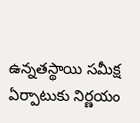ఉన్నతస్థాయి సమీక్ష ఏర్పాటుకు నిర్ణయం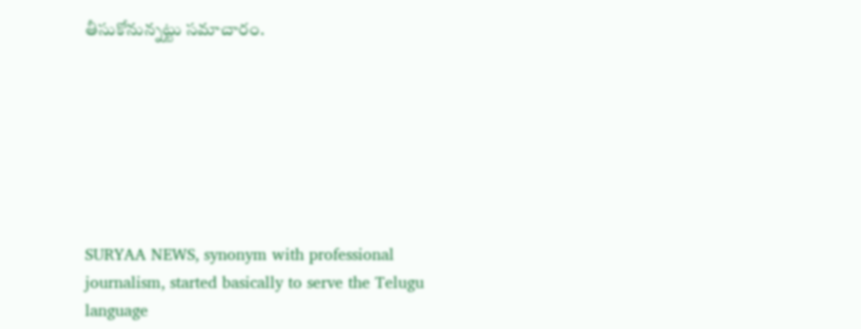తీసుకోనున్నట్టు సమాచారం.







SURYAA NEWS, synonym with professional journalism, started basically to serve the Telugu language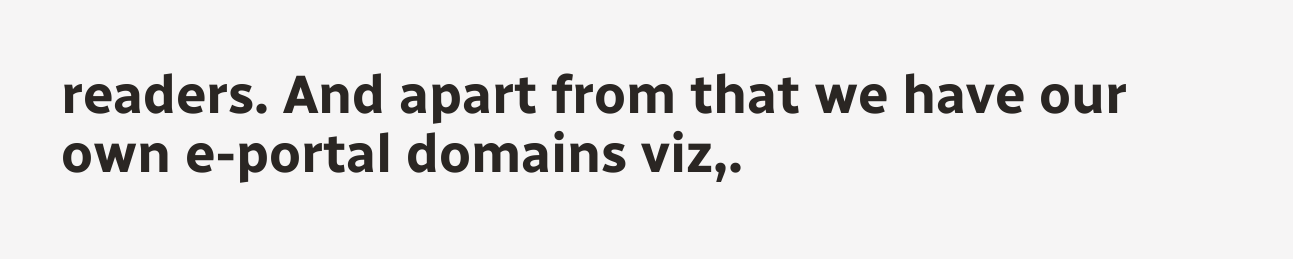readers. And apart from that we have our own e-portal domains viz,.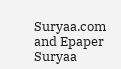Suryaa.com and Epaper Suryaa